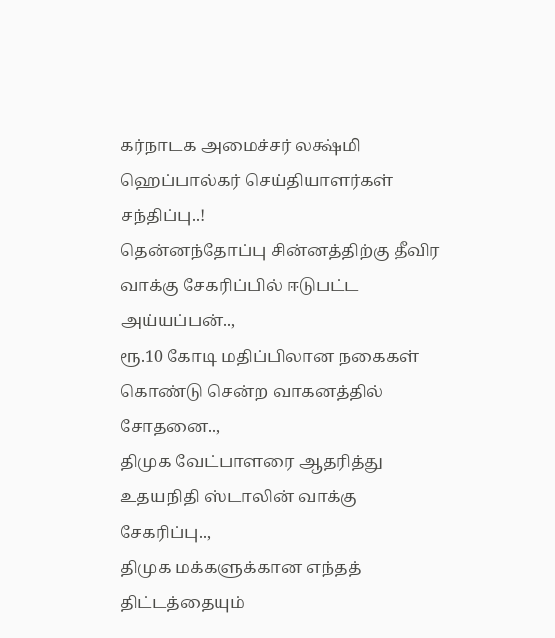கர்நாடக அமைச்சர் லக்ஷ்மி ஹெப்பால்கர் செய்தியாளர்கள் சந்திப்பு..!
தென்னந்தோப்பு சின்னத்திற்கு தீவிர வாக்கு சேகரிப்பில் ஈடுபட்ட அய்யப்பன்..,
ரூ.10 கோடி மதிப்பிலான நகைகள் கொண்டு சென்ற வாகனத்தில் சோதனை..,
திமுக வேட்பாளரை ஆதரித்து உதயநிதி ஸ்டாலின் வாக்கு சேகரிப்பு..,
திமுக மக்களுக்கான எந்தத் திட்டத்தையும்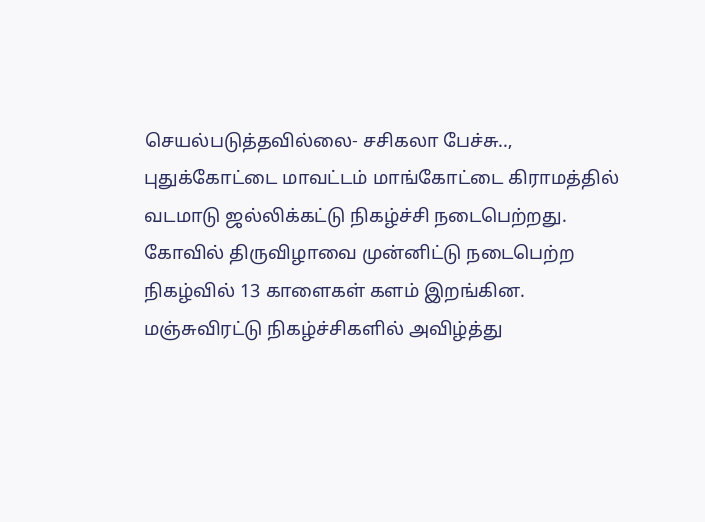செயல்படுத்தவில்லை- சசிகலா பேச்சு..,
புதுக்கோட்டை மாவட்டம் மாங்கோட்டை கிராமத்தில் வடமாடு ஜல்லிக்கட்டு நிகழ்ச்சி நடைபெற்றது. கோவில் திருவிழாவை முன்னிட்டு நடைபெற்ற நிகழ்வில் 13 காளைகள் களம் இறங்கின. மஞ்சுவிரட்டு நிகழ்ச்சிகளில் அவிழ்த்து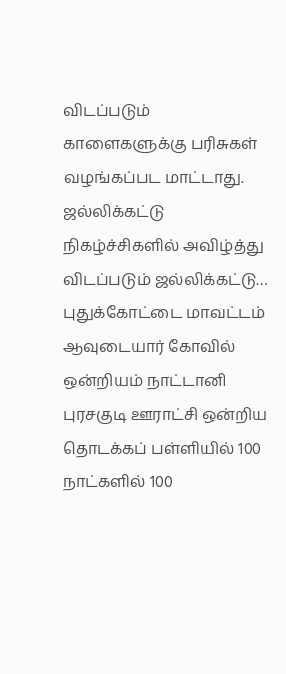விடப்படும் காளைகளுக்கு பரிசுகள் வழங்கப்பட மாட்டாது. ஜல்லிக்கட்டு நிகழ்ச்சிகளில் அவிழ்த்து விடப்படும் ஜல்லிக்கட்டு…
புதுக்கோட்டை மாவட்டம் ஆவுடையார் கோவில் ஒன்றியம் நாட்டானி புரசகுடி ஊராட்சி ஒன்றிய தொடக்கப் பள்ளியில் 100 நாட்களில் 100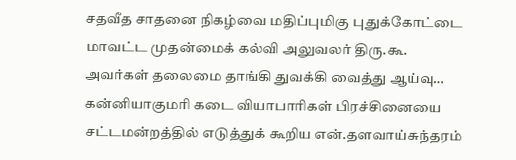சதவீத சாதனை நிகழ்வை மதிப்புமிகு புதுக்கோட்டை மாவட்ட முதன்மைக் கல்வி அலுவலர் திரு.கூ. அவர்கள் தலைமை தாங்கி துவக்கி வைத்து ஆய்வு…
கன்னியாகுமரி கடை வியாபாரிகள் பிரச்சினையை சட்டமன்றத்தில் எடுத்துக் கூறிய என்.தளவாய்சுந்தரம்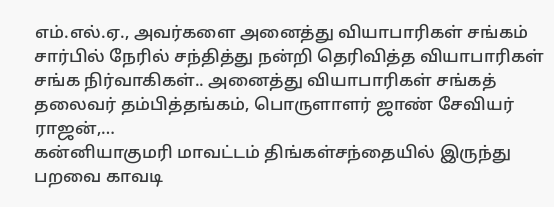எம்.எல்.ஏ., அவர்களை அனைத்து வியாபாரிகள் சங்கம் சார்பில் நேரில் சந்தித்து நன்றி தெரிவித்த வியாபாரிகள் சங்க நிர்வாகிகள்.. அனைத்து வியாபாரிகள் சங்கத் தலைவர் தம்பித்தங்கம், பொருளாளர் ஜாண் சேவியர் ராஜன்,…
கன்னியாகுமரி மாவட்டம் திங்கள்சந்தையில் இருந்து பறவை காவடி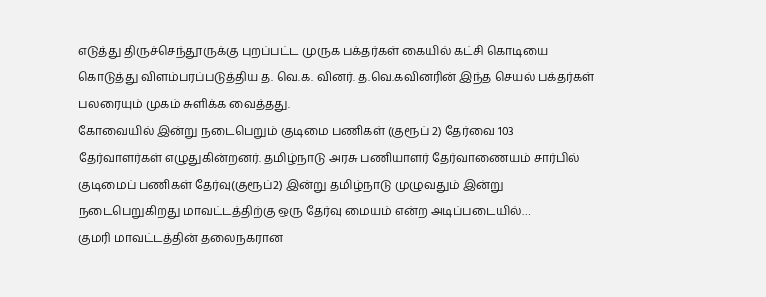எடுத்து திருச்செந்தூருக்கு புறப்பட்ட முருக பக்தர்கள் கையில் கட்சி கொடியை கொடுத்து விளம்பரப்படுத்திய த. வெ.க. வினர். த.வெ.கவினரின் இந்த செயல் பக்தர்கள் பலரையும் முகம் சுளிக்க வைத்தது.
கோவையில் இன்று நடைபெறும் குடிமை பணிகள் (குரூப் 2) தேர்வை 103 தேர்வாளர்கள் எழுதுகின்றனர். தமிழ்நாடு அரசு பணியாளர் தேர்வாணையம் சார்பில் குடிமைப் பணிகள் தேர்வு(குரூப்2) இன்று தமிழ்நாடு முழுவதும் இன்று நடைபெறுகிறது மாவட்டத்திற்கு ஒரு தேர்வு மையம் என்ற அடிப்படையில்…
குமரி மாவட்டத்தின் தலைநகரான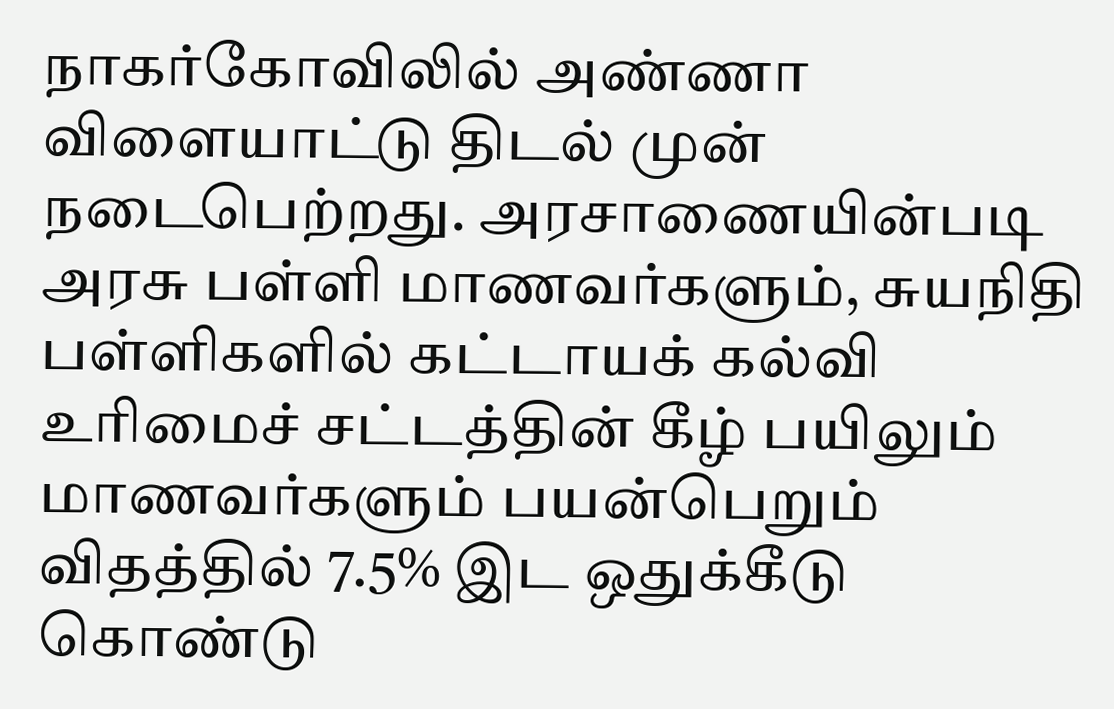நாகர்கோவிலில் அண்ணா விளையாட்டு திடல் முன் நடைபெற்றது. அரசாணையின்படி அரசு பள்ளி மாணவர்களும், சுயநிதி பள்ளிகளில் கட்டாயக் கல்வி உரிமைச் சட்டத்தின் கீழ் பயிலும் மாணவர்களும் பயன்பெறும் விதத்தில் 7.5% இட ஒதுக்கீடு கொண்டு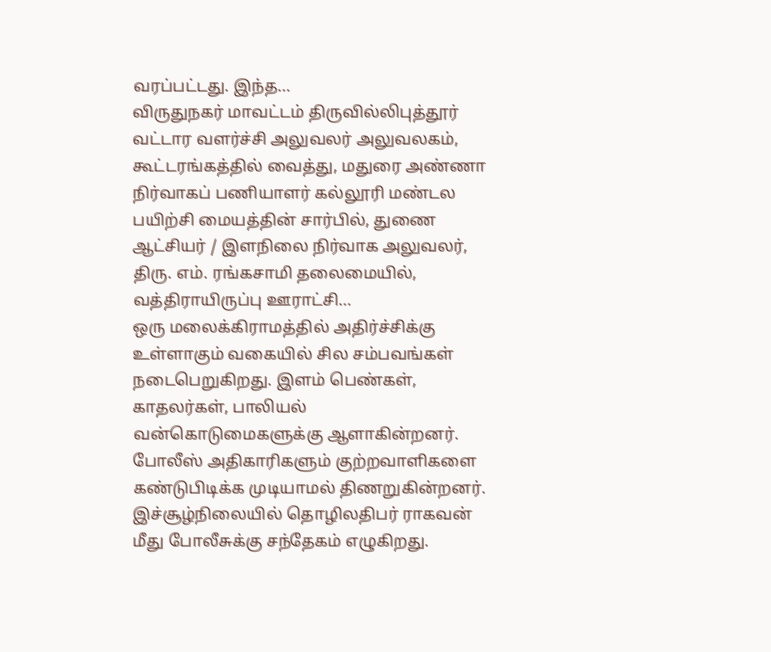வரப்பட்டது. இந்த…
விருதுநகர் மாவட்டம் திருவில்லிபுத்தூர் வட்டார வளர்ச்சி அலுவலர் அலுவலகம், கூட்டரங்கத்தில் வைத்து, மதுரை அண்ணா நிர்வாகப் பணியாளர் கல்லூரி மண்டல பயிற்சி மையத்தின் சார்பில், துணை ஆட்சியர் / இளநிலை நிர்வாக அலுவலர், திரு. எம். ரங்கசாமி தலைமையில், வத்திராயிருப்பு ஊராட்சி…
ஒரு மலைக்கிராமத்தில் அதிர்ச்சிக்கு உள்ளாகும் வகையில் சில சம்பவங்கள் நடைபெறுகிறது. இளம் பெண்கள், காதலர்கள், பாலியல் வன்கொடுமைகளுக்கு ஆளாகின்றனர். போலீஸ் அதிகாரிகளும் குற்றவாளிகளை கண்டுபிடிக்க முடியாமல் திணறுகின்றனர். இச்சூழ்நிலையில் தொழிலதிபர் ராகவன் மீது போலீசுக்கு சந்தேகம் எழுகிறது.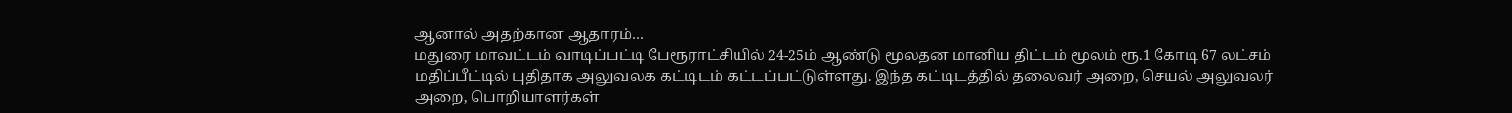ஆனால் அதற்கான ஆதாரம்…
மதுரை மாவட்டம் வாடிப்பட்டி பேரூராட்சியில் 24-25ம் ஆண்டு மூலதன மானிய திட்டம் மூலம் ரூ.1 கோடி 67 லட்சம் மதிப்பீட்டில் புதிதாக அலுவலக கட்டிடம் கட்டப்பட்டுள்ளது. இந்த கட்டிடத்தில் தலைவர் அறை, செயல் அலுவலர் அறை, பொறியாளர்கள்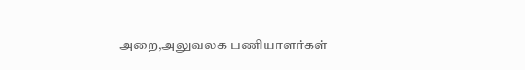அறை,அலுவலக பணியாளர்கள்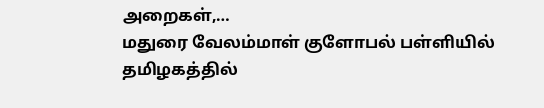அறைகள்,…
மதுரை வேலம்மாள் குளோபல் பள்ளியில் தமிழகத்தில்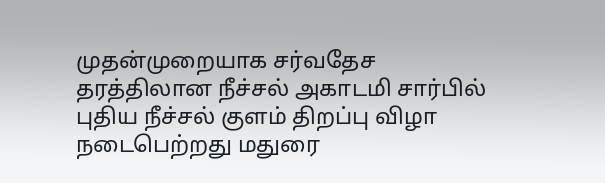முதன்முறையாக சர்வதேச தரத்திலான நீச்சல் அகாடமி சார்பில் புதிய நீச்சல் குளம் திறப்பு விழா நடைபெற்றது மதுரை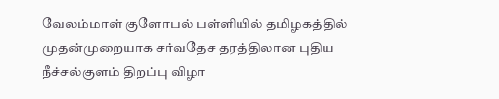வேலம்மாள் குளோபல் பள்ளியில் தமிழகத்தில் முதன்முறையாக சர்வதேச தரத்திலான புதிய நீச்சல்குளம் திறப்பு விழா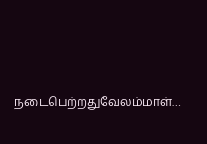நடைபெற்றதுவேலம்மாள்…